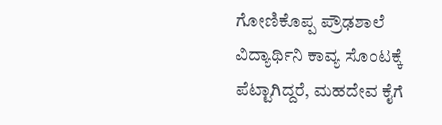ಗೋಣಿಕೊಪ್ಪ ಪ್ರೌಢಶಾಲೆ ವಿದ್ಯಾರ್ಥಿನಿ ಕಾವ್ಯ ಸೊಂಟಕ್ಕೆ ಪೆಟ್ಟಾಗಿದ್ದರೆ, ಮಹದೇವ ಕೈಗೆ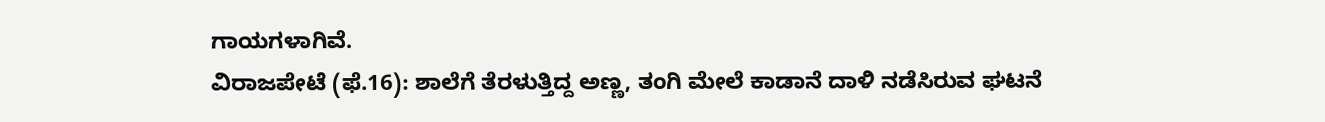ಗಾಯಗಳಾಗಿವೆ.
ವಿರಾಜಪೇಟೆ (ಫೆ.16): ಶಾಲೆಗೆ ತೆರಳುತ್ತಿದ್ದ ಅಣ್ಣ, ತಂಗಿ ಮೇಲೆ ಕಾಡಾನೆ ದಾಳಿ ನಡೆಸಿರುವ ಘಟನೆ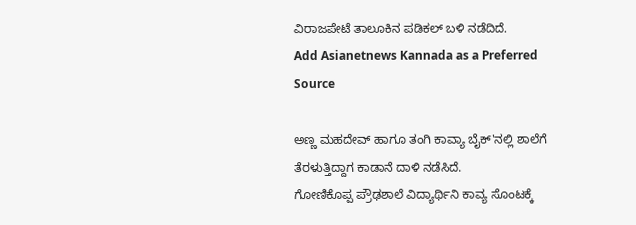ವಿರಾಜಪೇಟೆ ತಾಲೂಕಿನ ಪಡಿಕಲ್ ಬಳಿ ನಡೆದಿದೆ.
Add Asianetnews Kannada as a Preferred Source

ಅಣ್ಣ ಮಹದೇವ್ ಹಾಗೂ ತಂಗಿ ಕಾವ್ಯಾ ಬೈಕ್'ನಲ್ಲಿ ಶಾಲೆಗೆ ತೆರಳುತ್ತಿದ್ದಾಗ ಕಾಡಾನೆ ದಾಳಿ ನಡೆಸಿದೆ.
ಗೋಣಿಕೊಪ್ಪ ಪ್ರೌಢಶಾಲೆ ವಿದ್ಯಾರ್ಥಿನಿ ಕಾವ್ಯ ಸೊಂಟಕ್ಕೆ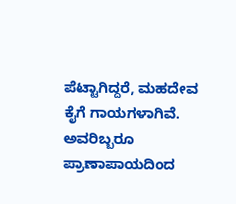ಪೆಟ್ಟಾಗಿದ್ದರೆ, ಮಹದೇವ ಕೈಗೆ ಗಾಯಗಳಾಗಿವೆ.
ಅವರಿಬ್ಬರೂ ಪ್ರಾಣಾಪಾಯದಿಂದ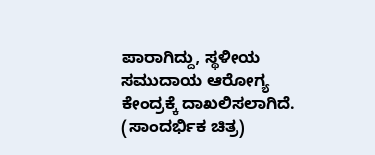ಪಾರಾಗಿದ್ದು, ಸ್ಥಳೀಯ ಸಮುದಾಯ ಆರೋಗ್ಯ ಕೇಂದ್ರಕ್ಕೆ ದಾಖಲಿಸಲಾಗಿದೆ.
(ಸಾಂದರ್ಭಿಕ ಚಿತ್ರ)